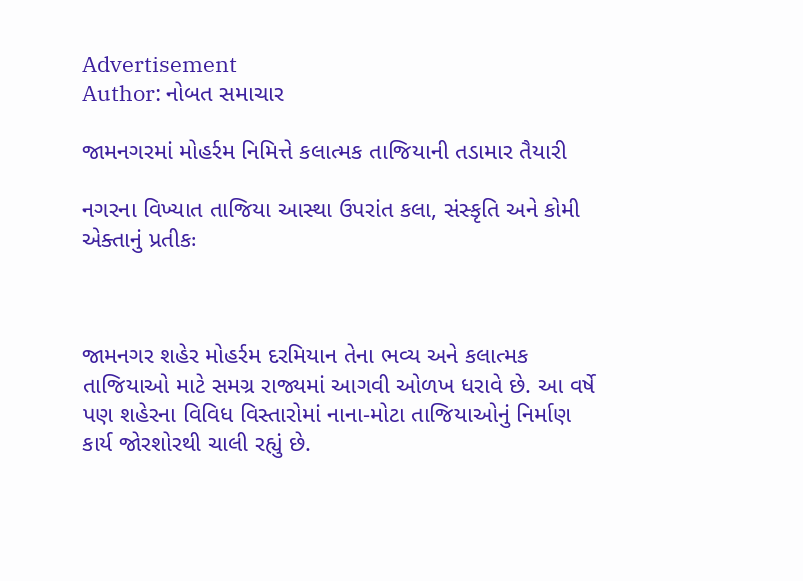Advertisement
Author: નોબત સમાચાર

જામનગરમાં મોહર્રમ નિમિત્તે કલાત્મક તાજિયાની તડામાર તૈયારી

નગરના વિખ્યાત તાજિયા આસ્થા ઉપરાંત કલા, સંસ્કૃતિ અને કોમી એક્તાનું પ્રતીકઃ



જામનગર શહેર મોહર્રમ દરમિયાન તેના ભવ્ય અને કલાત્મક તાજિયાઓ માટે સમગ્ર રાજ્યમાં આગવી ઓળખ ધરાવે છે. આ વર્ષે પણ શહેરના વિવિધ વિસ્તારોમાં નાના-મોટા તાજિયાઓનું નિર્માણ કાર્ય જોરશોરથી ચાલી રહ્યું છે.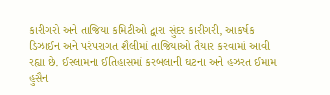કારીગરો અને તાજિયા કમિટીઓ દ્વારા સુંદર કારીગરી, આકર્ષક ડિઝાઈન અને પરંપરાગત શૈલીમાં તાજિયાઓ તૈયાર કરવામાં આવી રહ્યા છે. ઈસ્લામના ઈતિહાસમાં કરબલાની ઘટના અને હઝરત ઈમામ હુસૈન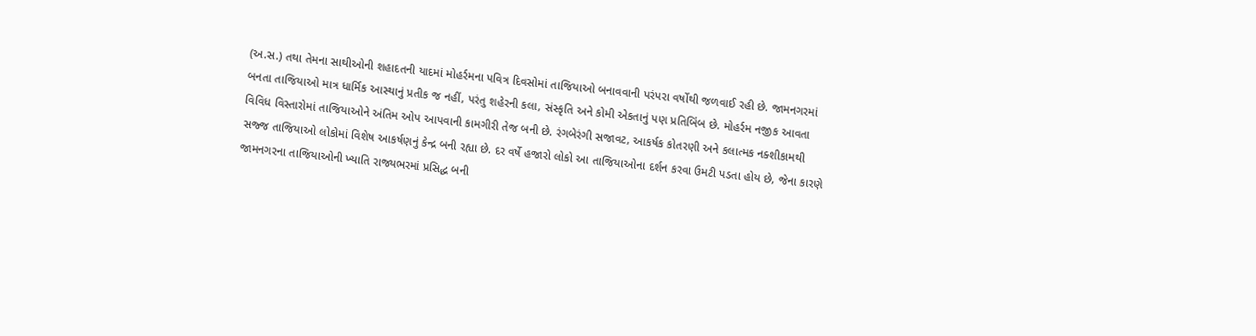(અ.સ.) તથા તેમના સાથીઓની શહાદતની યાદમાં મોહર્રમના પવિત્ર દિવસોમાં તાજિયાઓ બનાવવાની પરંપરા વર્ષોથી જળવાઈ રહી છે. જામનગરમાં બનતા તાજિયાઓ માત્ર ધાર્મિક આસ્થાનું પ્રતીક જ નહીં, પરંતુ શહેરની કલા, સંસ્કૃતિ અને કોમી એકતાનું પણ પ્રતિબિંબ છે. મોહર્રમ નજીક આવતા વિવિધ વિસ્તારોમાં તાજિયાઓને અંતિમ ઓપ આપવાની કામગીરી તેજ બની છે. રંગબેરંગી સજાવટ, આકર્ષક કોતરણી અને કલાત્મક નક્શીકામથી સજ્જ તાજિયાઓ લોકોમાં વિશેષ આકર્ષણનું કેન્દ્ર બની રહ્યા છે. દર વર્ષે હજારો લોકો આ તાજિયાઓના દર્શન કરવા ઉમટી પડતા હોય છે, જેના કારણે જામનગરના તાજિયાઓની ખ્યાતિ રાજ્યભરમાં પ્રસિદ્ધ બની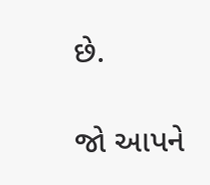છે.

જો આપને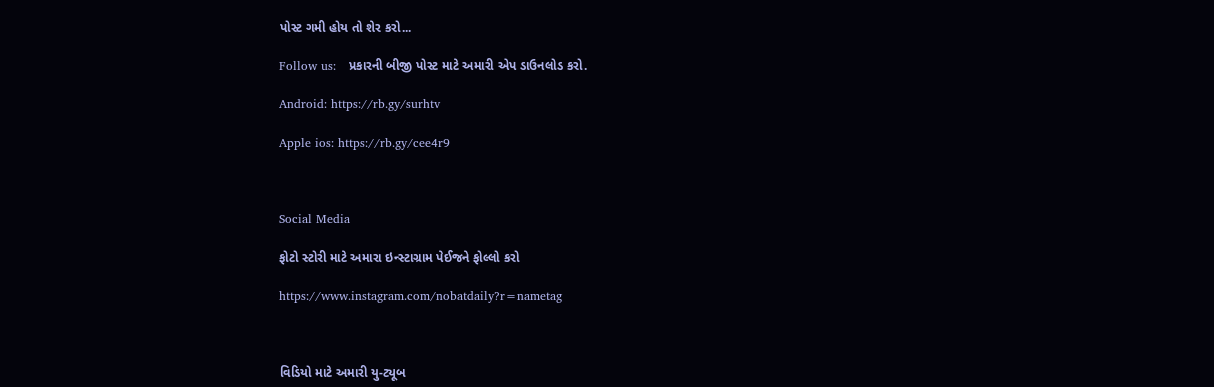પોસ્ટ ગમી હોય તો શેર કરો...

Follow us:   પ્રકારની બીજી પોસ્ટ માટે અમારી એપ ડાઉનલોડ કરો.

Android: https://rb.gy/surhtv

Apple ios: https://rb.gy/cee4r9



Social Media

ફોટો સ્ટોરી માટે અમારા ઇન્સ્ટાગ્રામ પેઈજને ફોલ્લો કરો

https://www.instagram.com/nobatdaily?r=nametag



વિડિયો માટે અમારી યુ-ટ્યૂબ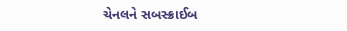ચેનલને સબસ્ક્રાઈબ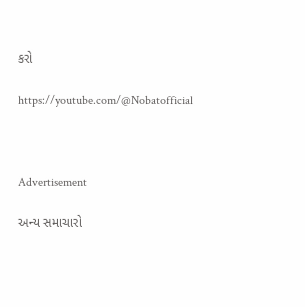કરો

https://youtube.com/@Nobatofficial



Advertisement

અન્ય સમાચારો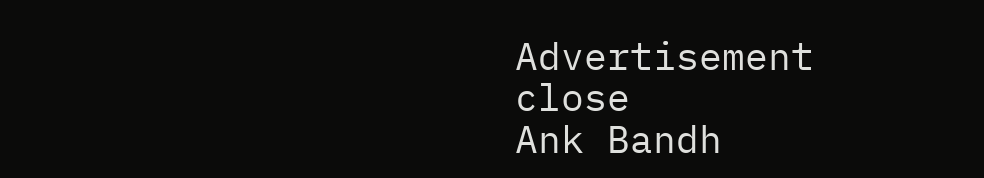Advertisement
close
Ank Bandh